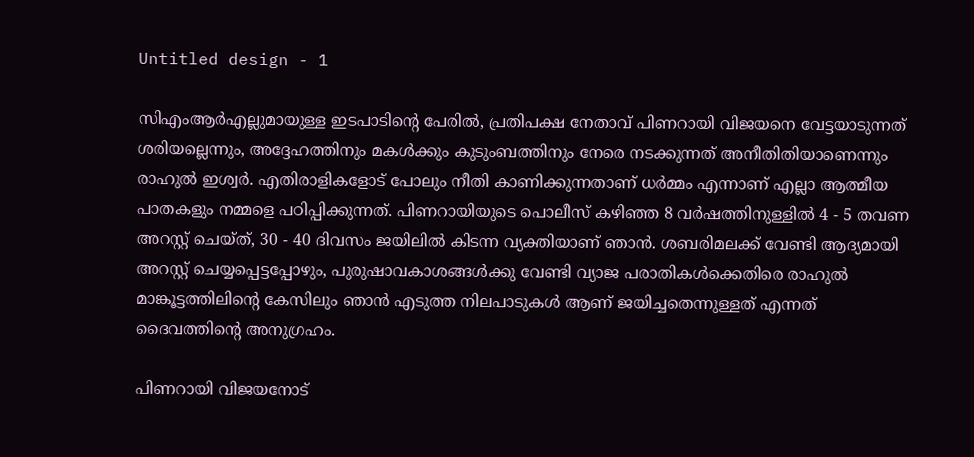Untitled design - 1

സിഎംആർഎല്ലുമായുള്ള ഇടപാടിന്‍റെ പേരില്‍, പ്രതിപക്ഷ നേതാവ് പിണറായി വിജയനെ വേട്ടയാടുന്നത് ശരിയല്ലെന്നും, അദ്ദേഹത്തിനും മകൾക്കും കുടുംബത്തിനും നേരെ നടക്കുന്നത് അനീതിതിയാണെന്നും രാഹുല്‍ ഇശ്വര്‍. എതിരാളികളോട് പോലും നീതി കാണിക്കുന്നതാണ് ധർമ്മം എന്നാണ് എല്ലാ ആത്മീയ പാതകളും നമ്മളെ പഠിപ്പിക്കുന്നത്. പിണറായിയുടെ പൊലീസ് കഴിഞ്ഞ 8 വർഷത്തിനുള്ളിൽ 4 - 5 തവണ അറസ്റ്റ് ചെയ്ത്, 30 - 40 ദിവസം ജയിലിൽ കിടന്ന വ്യക്തിയാണ് ഞാൻ. ശബരിമലക്ക് വേണ്ടി ആദ്യമായി അറസ്റ്റ് ചെയ്യപ്പെട്ടപ്പോഴും, പുരുഷാവകാശങ്ങൾക്കു വേണ്ടി വ്യാജ പരാതികൾക്കെതിരെ രാഹുൽ മാങ്കൂട്ടത്തിലിന്റെ കേസിലും ഞാൻ എടുത്ത നിലപാടുകൾ ആണ് ജയിച്ചതെന്നുള്ളത് എന്നത് ദൈവത്തിന്റെ അനുഗ്രഹം.

പിണറായി വിജയനോട്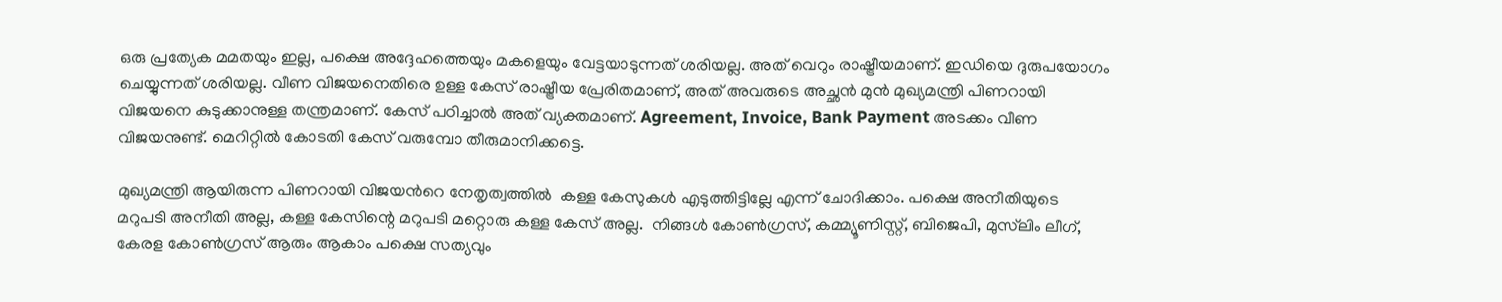ഒരു പ്രത്യേക മമതയും ഇല്ല, പക്ഷെ അദ്ദേഹത്തെയും മകളെയും വേട്ടയാടുന്നത് ശരിയല്ല. അത് വെറും രാഷ്ട്രീയമാണ്. ഇഡിയെ ദുരുപയോഗം ചെയ്യുന്നത് ശരിയല്ല. വീണ വിജയനെതിരെ ഉള്ള കേസ് രാഷ്ട്രീയ പ്രേരിതമാണ്, അത് അവരുടെ അച്ഛൻ മുൻ മുഖ്യമന്ത്രി പിണറായി വിജയനെ കുടുക്കാനുള്ള തന്ത്രമാണ്. കേസ് പഠിച്ചാൽ അത് വ്യക്തമാണ്. Agreement, Invoice, Bank Payment അടക്കം വീണ വിജയനുണ്ട്. മെറിറ്റിൽ കോടതി കേസ് വരുമ്പോ തീരുമാനിക്കട്ടെ.

മുഖ്യമന്ത്രി ആയിരുന്ന പിണറായി വിജയൻറെ നേതൃത്വത്തിൽ  കള്ള കേസുകൾ എടുത്തിട്ടില്ലേ എന്ന് ചോദിക്കാം. പക്ഷെ അനീതിയുടെ മറുപടി അനീതി അല്ല, കള്ള കേസിന്റെ മറുപടി മറ്റൊരു കള്ള കേസ് അല്ല.  നിങ്ങൾ കോൺഗ്രസ്, കമ്മ്യൂണിസ്റ്റ്, ബിജെപി, മുസ്‌ലിം ലീഗ്, കേരള കോൺഗ്രസ് ആരും ആകാം പക്ഷെ സത്യവും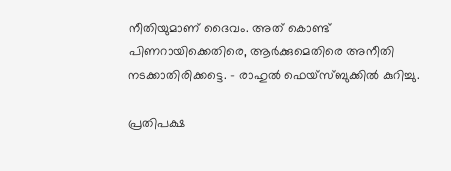നീതിയുമാണ് ദൈവം. അത് കൊണ്ട്  പിണറായിക്കെതിരെ, ആർക്കുമെതിരെ അനീതി നടക്കാതിരിക്കട്ടെ. – രാഹുല്‍ ഫെയ്സ്ബുക്കില്‍ കുറിച്ചു.

പ്രതിപക്ഷ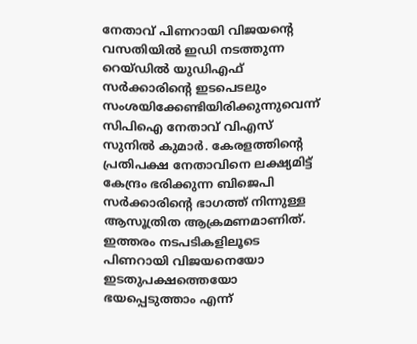നേതാവ് പിണറായി വിജയന്റെ വസതിയിൽ ഇഡി നടത്തുന്ന റെയ്ഡിൽ യുഡിഎഫ് സർക്കാരിന്റെ ഇടപെടലും സംശയിക്കേണ്ടിയിരിക്കുന്നുവെന്ന് സിപിഐ നേതാവ് വിഎസ് സുനില്‍ കുമാര്‍. കേരളത്തിന്റെ പ്രതിപക്ഷ നേതാവിനെ ലക്ഷ്യമിട്ട് കേന്ദ്രം ഭരിക്കുന്ന ബിജെപി സർക്കാരിന്റെ ഭാഗത്ത് നിന്നുള്ള ആസൂത്രിത ആക്രമണമാണിത്. ഇത്തരം നടപടികളിലൂടെ പിണറായി വിജയനെയോ ഇടതുപക്ഷത്തെയോ ഭയപ്പെടുത്താം എന്ന്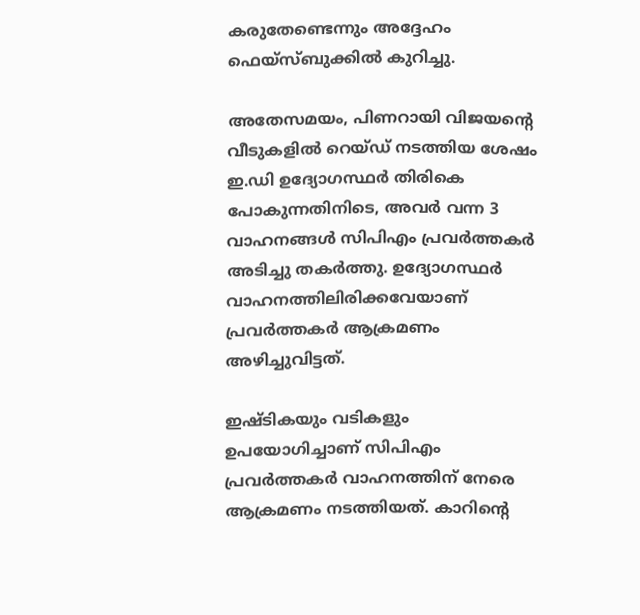കരുതേണ്ടെന്നും അദ്ദേഹം ഫെയ്സ്ബുക്കില്‍ കുറിച്ചു.

അതേസമയം, പിണറായി വിജയന്റെ വീടുകളില്‍ റെയ്ഡ് നടത്തിയ ശേഷം ഇ.ഡി ഉദ്യോഗസ്ഥര്‍ തിരികെ പോകുന്നതിനിടെ, അവര്‍ വന്ന 3 വാഹനങ്ങള്‍ സിപിഎം പ്രവര്‍ത്തകര്‍ അടിച്ചു തകര്‍ത്തു. ഉദ്യോഗസ്ഥര്‍ വാഹനത്തിലിരിക്കവേയാണ് പ്രവര്‍ത്തകര്‍ ആക്രമണം അഴിച്ചുവിട്ടത്.

ഇഷ്ടികയും വടികളും ഉപയോഗിച്ചാണ് സിപിഎം പ്രവര്‍ത്തകര്‍ വാഹനത്തിന് നേരെ ആക്രമണം നടത്തിയത്. കാറിന്‍റെ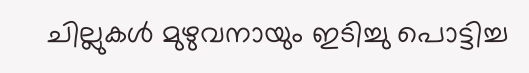ചില്ലുകള്‍ മുഴുവനായും ഇടിച്ചു പൊട്ടിച്ച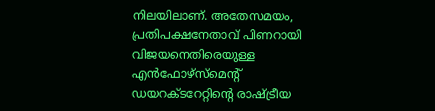നിലയിലാണ്. അതേസമയം, പ്രതിപക്ഷനേതാവ് പിണറായി വിജയനെതിരെയുള്ള എന്‍ഫോഴ്‌സ്‌മെന്റ്‌ ഡയറക്ടറേറ്റിന്റെ രാഷ്ട്രീയ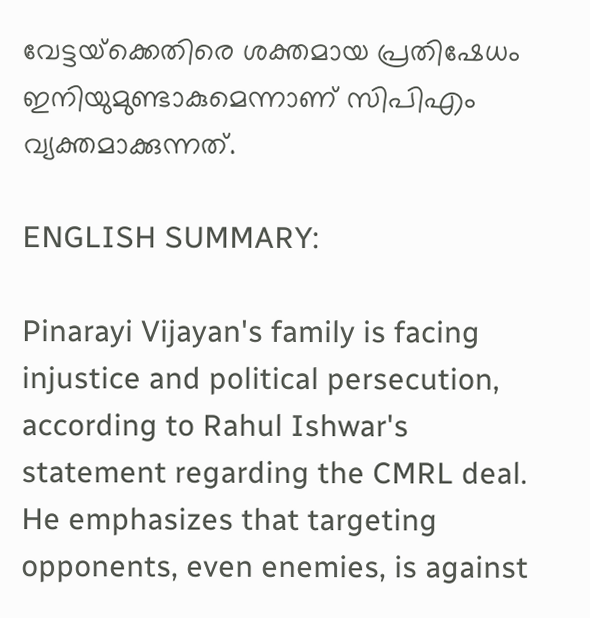വേട്ടയ്‌ക്കെതിരെ ശക്തമായ പ്രതിഷേധം ഇനിയുമുണ്ടാകുമെന്നാണ് സിപിഎം വ്യക്തമാക്കുന്നത്.

ENGLISH SUMMARY:

Pinarayi Vijayan's family is facing injustice and political persecution, according to Rahul Ishwar's statement regarding the CMRL deal. He emphasizes that targeting opponents, even enemies, is against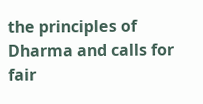the principles of Dharma and calls for fair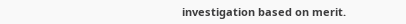investigation based on merit.